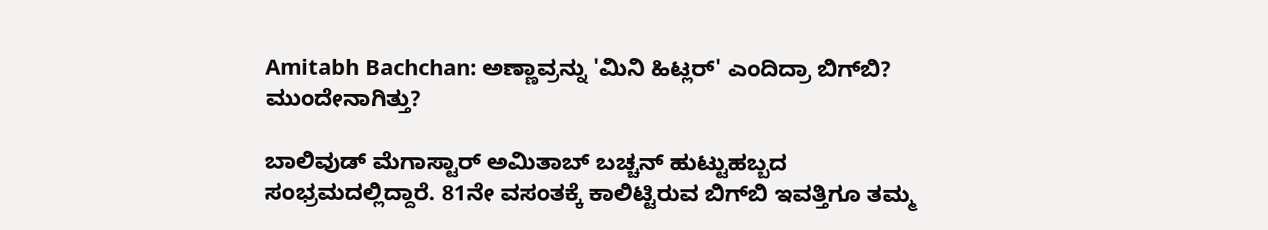Amitabh Bachchan: ಅಣ್ಣಾವ್ರನ್ನು 'ಮಿನಿ ಹಿಟ್ಲರ್' ಎಂದಿದ್ರಾ ಬಿಗ್‌ಬಿ? ಮುಂದೇನಾಗಿತ್ತು?

ಬಾಲಿವುಡ್ ಮೆಗಾಸ್ಟಾರ್ ಅಮಿತಾಬ್ ಬಚ್ಚನ್ ಹುಟ್ಟುಹಬ್ಬದ ಸಂಭ್ರಮದಲ್ಲಿದ್ದಾರೆ. 81ನೇ ವಸಂತಕ್ಕೆ ಕಾಲಿಟ್ಟಿರುವ ಬಿಗ್‌ಬಿ ಇವತ್ತಿಗೂ ತಮ್ಮ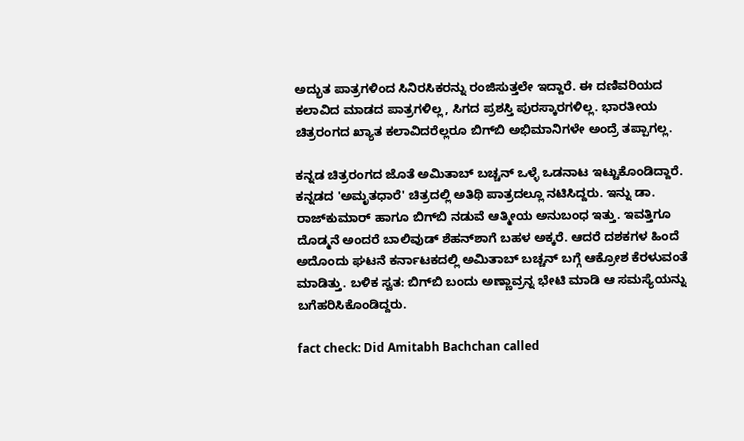ಅದ್ಭುತ ಪಾತ್ರಗಳಿಂದ ಸಿನಿರಸಿಕರನ್ನು ರಂಜಿಸುತ್ತಲೇ ಇದ್ದಾರೆ. ಈ ದಣಿವರಿಯದ ಕಲಾವಿದ ಮಾಡದ ಪಾತ್ರಗಳಿಲ್ಲ, ಸಿಗದ ಪ್ರಶಸ್ತಿ ಪುರಸ್ಕಾರಗಳಿಲ್ಲ. ಭಾರತೀಯ ಚಿತ್ರರಂಗದ ಖ್ಯಾತ ಕಲಾವಿದರೆಲ್ಲರೂ ಬಿಗ್‌ಬಿ ಅಭಿಮಾನಿಗಳೇ ಅಂದ್ರೆ ತಪ್ಪಾಗಲ್ಲ.

ಕನ್ನಡ ಚಿತ್ರರಂಗದ ಜೊತೆ ಅಮಿತಾಬ್ ಬಚ್ಚನ್ ಒಳ್ಳೆ ಒಡನಾಟ ಇಟ್ಟುಕೊಂಡಿದ್ದಾರೆ. ಕನ್ನಡದ 'ಅಮೃತಧಾರೆ' ಚಿತ್ರದಲ್ಲಿ ಅತಿಥಿ ಪಾತ್ರದಲ್ಲೂ ನಟಿಸಿದ್ದರು. ಇನ್ನು ಡಾ. ರಾಜ್‌ಕುಮಾರ್ ಹಾಗೂ ಬಿಗ್‌ಬಿ ನಡುವೆ ಆತ್ಮೀಯ ಅನುಬಂಧ ಇತ್ತು. ಇವತ್ತಿಗೂ ದೊಡ್ಮನೆ ಅಂದರೆ ಬಾಲಿವುಡ್ ಶೆಹನ್‌ಶಾಗೆ ಬಹಳ ಅಕ್ಕರೆ. ಆದರೆ ದಶಕಗಳ ಹಿಂದೆ ಅದೊಂದು ಘಟನೆ ಕರ್ನಾಟಕದಲ್ಲಿ ಅಮಿತಾಬ್ ಬಚ್ಚನ್ ಬಗ್ಗೆ ಆಕ್ರೋಶ ಕೆರಳುವಂತೆ ಮಾಡಿತ್ತು. ಬಳಿಕ ಸ್ವತ: ಬಿಗ್‌ಬಿ ಬಂದು ಅಣ್ಣಾವ್ರನ್ನ ಭೇಟಿ ಮಾಡಿ ಆ ಸಮಸ್ಯೆಯನ್ನು ಬಗೆಹರಿಸಿಕೊಂಡಿದ್ದರು.

fact check: Did Amitabh Bachchan called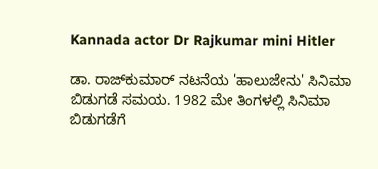Kannada actor Dr Rajkumar mini Hitler

ಡಾ. ರಾಜ್‌ಕುಮಾರ್ ನಟನೆಯ 'ಹಾಲುಜೇನು' ಸಿನಿಮಾ ಬಿಡುಗಡೆ ಸಮಯ. 1982 ಮೇ ತಿಂಗಳಲ್ಲಿ ಸಿನಿಮಾ ಬಿಡುಗಡೆಗೆ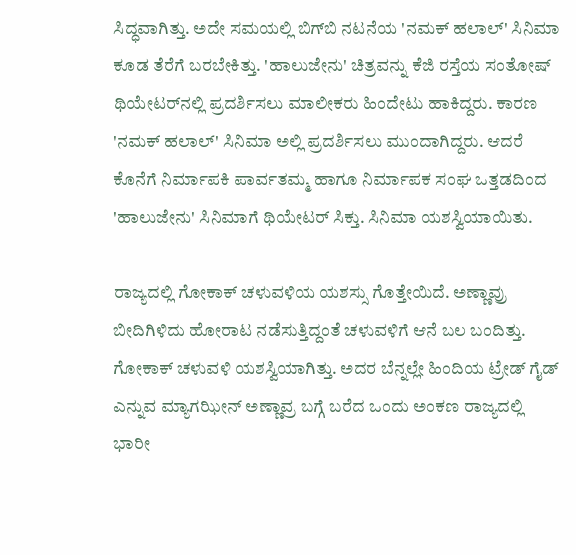ಸಿದ್ಧವಾಗಿತ್ತು. ಅದೇ ಸಮಯಲ್ಲಿ ಬಿಗ್‌ಬಿ ನಟನೆಯ 'ನಮಕ್ ಹಲಾಲ್' ಸಿನಿಮಾ ಕೂಡ ತೆರೆಗೆ ಬರಬೇಕಿತ್ತು. 'ಹಾಲುಜೇನು' ಚಿತ್ರವನ್ನು ಕೆಜಿ ರಸ್ತೆಯ ಸಂತೋಷ್ ಥಿಯೇಟರ್‌ನಲ್ಲಿ ಪ್ರದರ್ಶಿಸಲು ಮಾಲೀಕರು ಹಿಂದೇಟು ಹಾಕಿದ್ದರು. ಕಾರಣ 'ನಮಕ್ ಹಲಾಲ್' ಸಿನಿಮಾ ಅಲ್ಲಿ ಪ್ರದರ್ಶಿಸಲು ಮುಂದಾಗಿದ್ದರು. ಆದರೆ ಕೊನೆಗೆ ನಿರ್ಮಾಪಕಿ ಪಾರ್ವತಮ್ಮ ಹಾಗೂ ನಿರ್ಮಾಪಕ ಸಂಘ ಒತ್ತಡದಿಂದ 'ಹಾಲುಜೇನು' ಸಿನಿಮಾಗೆ ಥಿಯೇಟರ್ ಸಿಕ್ತು. ಸಿನಿಮಾ ಯಶಸ್ವಿಯಾಯಿತು.

ರಾಜ್ಯದಲ್ಲಿ ಗೋಕಾಕ್ ಚಳುವಳಿಯ ಯಶಸ್ಸು ಗೊತ್ತೇಯಿದೆ. ಅಣ್ಣಾವ್ರು ಬೀದಿಗಿಳಿದು ಹೋರಾಟ ನಡೆಸುತ್ತಿದ್ದಂತೆ ಚಳುವಳಿಗೆ ಆನೆ ಬಲ ಬಂದಿತ್ತು. ಗೋಕಾಕ್ ಚಳುವಳಿ ಯಶಸ್ವಿಯಾಗಿತ್ತು. ಅದರ ಬೆನ್ನಲ್ಲೇ ಹಿಂದಿಯ ಟ್ರೇಡ್‌ ಗೈಡ್ ಎನ್ನುವ ಮ್ಯಾಗಝೀನ್ ಅಣ್ಣಾವ್ರ ಬಗ್ಗೆ ಬರೆದ ಒಂದು ಅಂಕಣ ರಾಜ್ಯದಲ್ಲಿ ಭಾರೀ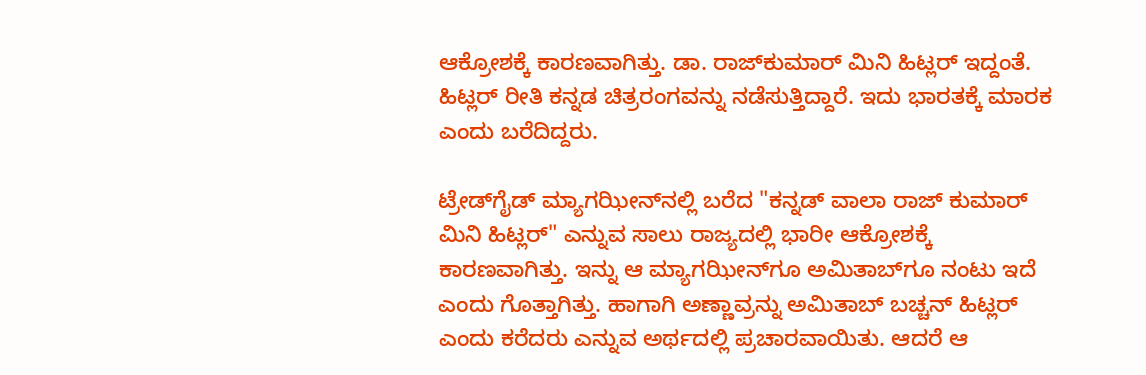ಆಕ್ರೋಶಕ್ಕೆ ಕಾರಣವಾಗಿತ್ತು. ಡಾ. ರಾಜ್‌ಕುಮಾರ್ ಮಿನಿ ಹಿಟ್ಲರ್ ಇದ್ದಂತೆ. ಹಿಟ್ಲರ್ ರೀತಿ ಕನ್ನಡ ಚಿತ್ರರಂಗವನ್ನು ನಡೆಸುತ್ತಿದ್ದಾರೆ. ಇದು ಭಾರತಕ್ಕೆ ಮಾರಕ ಎಂದು ಬರೆದಿದ್ದರು.

ಟ್ರೇಡ್‌ಗೈಡ್ ಮ್ಯಾಗಝೀನ್‌ನಲ್ಲಿ ಬರೆದ "ಕನ್ನಡ್ ವಾಲಾ ರಾಜ್ ಕುಮಾರ್ ಮಿನಿ ಹಿಟ್ಲರ್" ಎನ್ನುವ ಸಾಲು ರಾಜ್ಯದಲ್ಲಿ ಭಾರೀ ಆಕ್ರೋಶಕ್ಕೆ ಕಾರಣವಾಗಿತ್ತು. ಇನ್ನು ಆ ಮ್ಯಾಗಝೀನ್‌ಗೂ ಅಮಿತಾಬ್‌ಗೂ ನಂಟು ಇದೆ ಎಂದು ಗೊತ್ತಾಗಿತ್ತು. ಹಾಗಾಗಿ ಅಣ್ಣಾವ್ರನ್ನು ಅಮಿತಾಬ್ ಬಚ್ಚನ್ ಹಿಟ್ಲರ್ ಎಂದು ಕರೆದರು ಎನ್ನುವ ಅರ್ಥದಲ್ಲಿ ಪ್ರಚಾರವಾಯಿತು. ಆದರೆ ಆ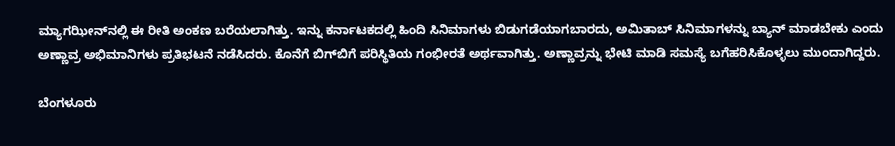ಮ್ಯಾಗಝೀನ್‌ನಲ್ಲಿ ಈ ರೀತಿ ಅಂಕಣ ಬರೆಯಲಾಗಿತ್ತು. ಇನ್ನು ಕರ್ನಾಟಕದಲ್ಲಿ ಹಿಂದಿ ಸಿನಿಮಾಗಳು ಬಿಡುಗಡೆಯಾಗಬಾರದು, ಅಮಿತಾಬ್ ಸಿನಿಮಾಗಳನ್ನು ಬ್ಯಾನ್ ಮಾಡಬೇಕು ಎಂದು ಅಣ್ಣಾವ್ರ ಅಭಿಮಾನಿಗಳು ಪ್ರತಿಭಟನೆ ನಡೆಸಿದರು. ಕೊನೆಗೆ ಬಿಗ್‌ಬಿಗೆ ಪರಿಸ್ಥಿತಿಯ ಗಂಭೀರತೆ ಅರ್ಥವಾಗಿತ್ತು. ಅಣ್ಣಾವ್ರನ್ನು ಭೇಟಿ ಮಾಡಿ ಸಮಸ್ಯೆ ಬಗೆಹರಿಸಿಕೊಳ್ಳಲು ಮುಂದಾಗಿದ್ದರು.

ಬೆಂಗಳೂರು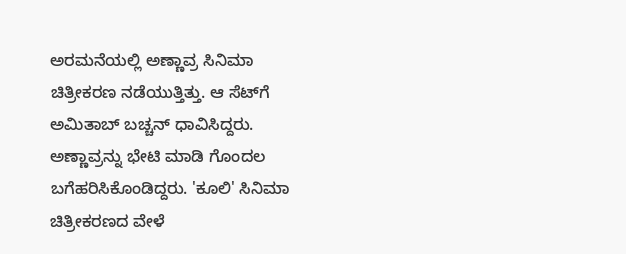ಅರಮನೆಯಲ್ಲಿ ಅಣ್ಣಾವ್ರ ಸಿನಿಮಾ ಚಿತ್ರೀಕರಣ ನಡೆಯುತ್ತಿತ್ತು. ಆ ಸೆಟ್‌ಗೆ ಅಮಿತಾಬ್ ಬಚ್ಚನ್ ಧಾವಿಸಿದ್ದರು. ಅಣ್ಣಾವ್ರನ್ನು ಭೇಟಿ ಮಾಡಿ ಗೊಂದಲ ಬಗೆಹರಿಸಿಕೊಂಡಿದ್ದರು. 'ಕೂಲಿ' ಸಿನಿಮಾ ಚಿತ್ರೀಕರಣದ ವೇಳೆ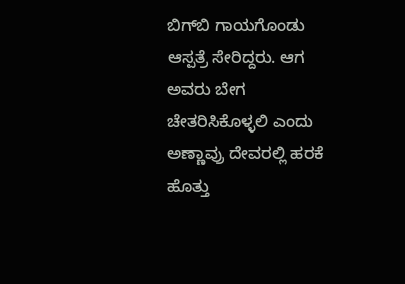ಬಿಗ್‌ಬಿ ಗಾಯಗೊಂಡು ಆಸ್ಪತ್ರೆ ಸೇರಿದ್ದರು. ಆಗ ಅವರು ಬೇಗ ಚೇತರಿಸಿಕೊಳ್ಳಲಿ ಎಂದು ಅಣ್ಣಾವ್ರು ದೇವರಲ್ಲಿ ಹರಕೆ ಹೊತ್ತು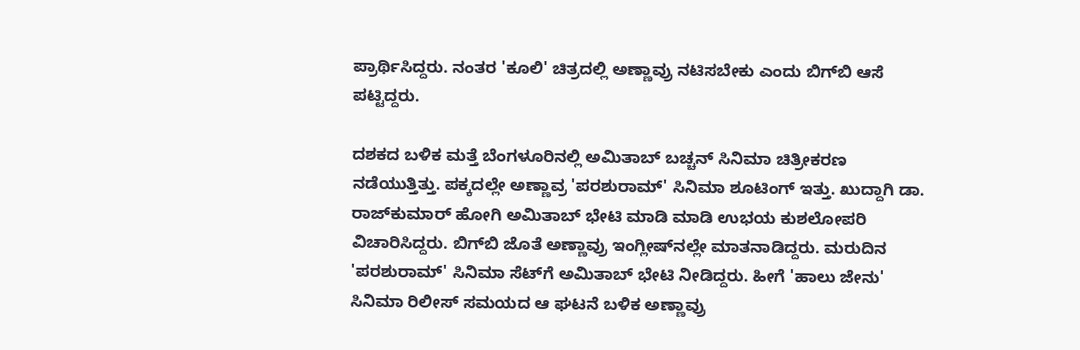ಪ್ರಾರ್ಥಿಸಿದ್ದರು. ನಂತರ 'ಕೂಲಿ' ಚಿತ್ರದಲ್ಲಿ ಅಣ್ಣಾವ್ರು ನಟಿಸಬೇಕು ಎಂದು ಬಿಗ್‌ಬಿ ಆಸೆ ಪಟ್ಟಿದ್ದರು.

ದಶಕದ ಬಳಿಕ ಮತ್ತೆ ಬೆಂಗಳೂರಿನಲ್ಲಿ ಅಮಿತಾಬ್‌ ಬಚ್ಚನ್ ಸಿನಿಮಾ ಚಿತ್ರೀಕರಣ ನಡೆಯುತ್ತಿತ್ತು. ಪಕ್ಕದಲ್ಲೇ ಅಣ್ಣಾವ್ರ 'ಪರಶುರಾಮ್‌' ಸಿನಿಮಾ ಶೂಟಿಂಗ್ ಇತ್ತು. ಖುದ್ದಾಗಿ ಡಾ. ರಾಜ್‌ಕುಮಾರ್ ಹೋಗಿ ಅಮಿತಾಬ್‌ ಭೇಟಿ ಮಾಡಿ ಮಾಡಿ ಉಭಯ ಕುಶಲೋಪರಿ ವಿಚಾರಿಸಿದ್ದರು. ಬಿಗ್‌ಬಿ ಜೊತೆ ಅಣ್ಣಾವ್ರು ಇಂಗ್ಲೀಷ್‌ನಲ್ಲೇ ಮಾತನಾಡಿದ್ದರು. ಮರುದಿನ 'ಪರಶುರಾಮ್' ಸಿನಿಮಾ ಸೆಟ್‌ಗೆ ಅಮಿತಾಬ್ ಭೇಟಿ ನೀಡಿದ್ದರು. ಹೀಗೆ 'ಹಾಲು ಜೇನು' ಸಿನಿಮಾ ರಿಲೀಸ್ ಸಮಯದ ಆ ಘಟನೆ ಬಳಿಕ ಅಣ್ಣಾವ್ರು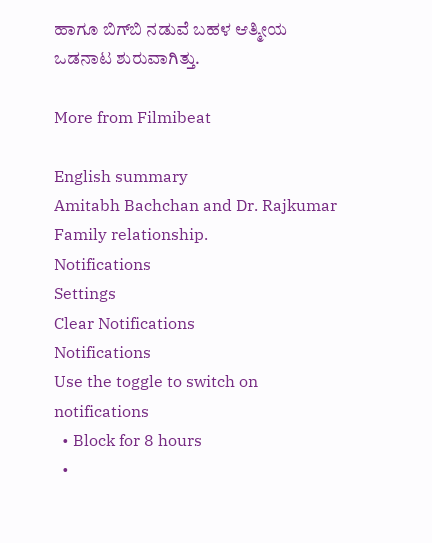ಹಾಗೂ ಬಿಗ್‌ಬಿ ನಡುವೆ ಬಹಳ ಆತ್ಮೀಯ ಒಡನಾಟ ಶುರುವಾಗಿತ್ತು.

More from Filmibeat

English summary
Amitabh Bachchan and Dr. Rajkumar Family relationship.
Notifications
Settings
Clear Notifications
Notifications
Use the toggle to switch on notifications
  • Block for 8 hours
  •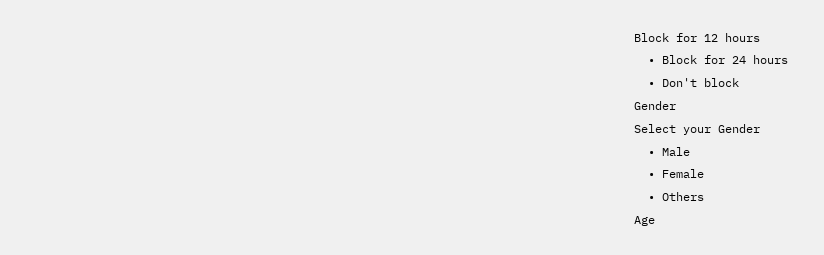Block for 12 hours
  • Block for 24 hours
  • Don't block
Gender
Select your Gender
  • Male
  • Female
  • Others
Age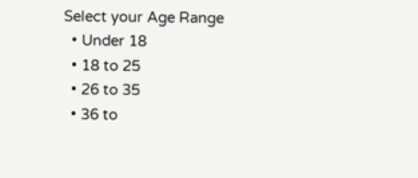Select your Age Range
  • Under 18
  • 18 to 25
  • 26 to 35
  • 36 to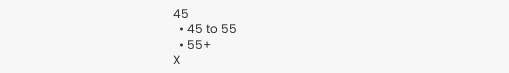45
  • 45 to 55
  • 55+
X